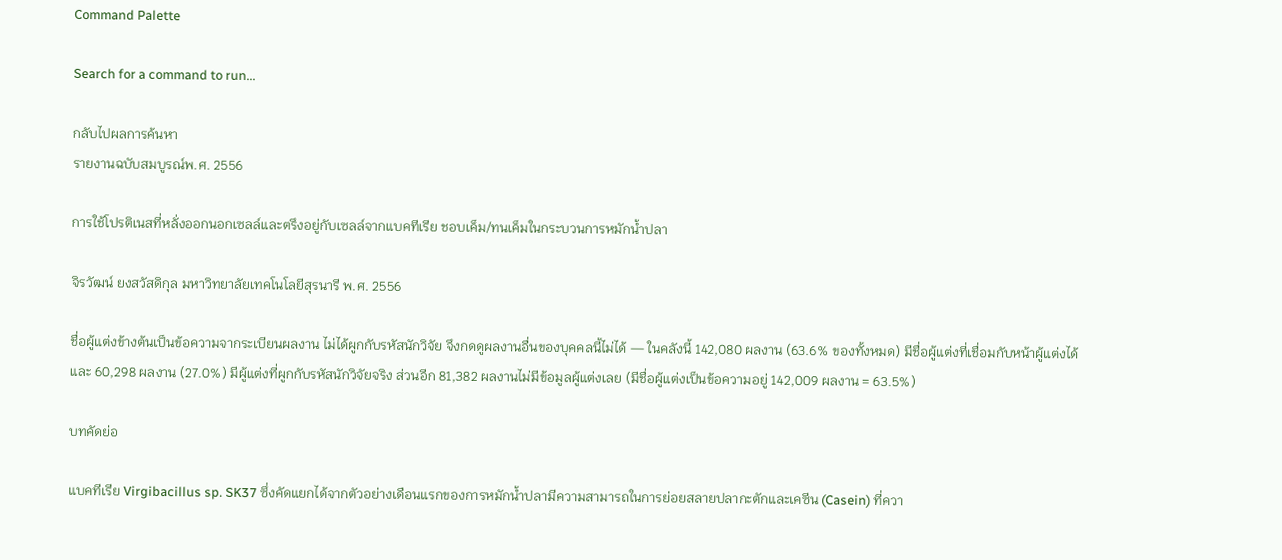Command Palette

Search for a command to run...

กลับไปผลการค้นหา
รายงานฉบับสมบูรณ์พ.ศ. 2556

การใช้โปรติเนสที่หลั่งออกนอกเซลล์และตรึงอยู่กับเซลล์จากแบคทีเรีย ชอบเค็ม/ทนเค็มในกระบวนการหมักน้ำปลา

จิรวัฒน์ ยงสวัสดิกุล มหาวิทยาลัยเทคโนโลยีสุรนารี พ.ศ. 2556

ชื่อผู้แต่งข้างต้นเป็นข้อความจากระเบียนผลงาน ไม่ได้ผูกกับรหัสนักวิจัย จึงกดดูผลงานอื่นของบุคคลนี้ไม่ได้ — ในคลังนี้ 142,080 ผลงาน (63.6% ของทั้งหมด) มีชื่อผู้แต่งที่เชื่อมกับหน้าผู้แต่งได้ และ 60,298 ผลงาน (27.0%) มีผู้แต่งที่ผูกกับรหัสนักวิจัยจริง ส่วนอีก 81,382 ผลงานไม่มีข้อมูลผู้แต่งเลย (มีชื่อผู้แต่งเป็นข้อความอยู่ 142,009 ผลงาน = 63.5%)

บทคัดย่อ

แบคทีเรีย Virgibacillus sp. SK37 ซึ่งคัดแยกได้จากตัวอย่างเดือนแรกของการหมักน้ำปลามีความสามารถในการย่อยสลายปลากะตักและเคซีน (Casein) ที่ควา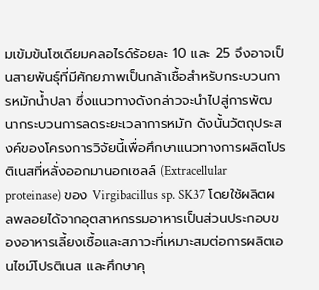มเข้มข้นโซเดียมคลอไรด์ร้อยละ 10 และ 25 จึงอาจเป็นสายพันธุ์ที่มีศักยภาพเป็นกล้าเชื้อสำหรับกระบวนการหมักน้ำปลา ซึ่งแนวทางดังกล่าวจะนำไปสู่การพัฒนากระบวนการลดระยะเวลาการหมัก ดังนั้นวัตถุประสงค์ของโครงการวิจัยนี้เพื่อศึกษาแนวทางการผลิตโปรติเนสที่หลั่งออกมานอกเซลล์ (Extracellular proteinase) ของ Virgibacillus sp. SK37 โดยใช้ผลิตผลพลอยได้จากอุตสาหกรรมอาหารเป็นส่วนประกอบของอาหารเลี้ยงเชื้อและสภาวะที่เหมาะสมต่อการผลิตเอนไซม์โปรติเนส และศึกษาคุ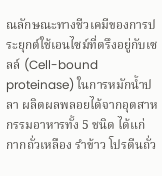ณลักษณะทางชีวเคมีของการประยุกต์ใช้เอนไซม์ที่ตรึงอยู่กับเซลล์ (Cell-bound proteinase) ในการหมักน้ำปลา ผลิตผลพลอยได้จากอุตสาหกรรมอาหารทั้ง 5 ชนิด ได้แก่ กากถั่วเหลือง รำข้าว โปรตีนถั่ว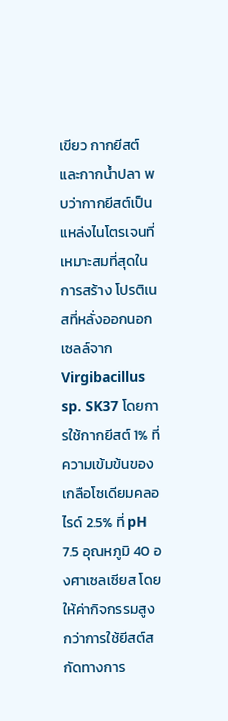เขียว กากยีสต์ และกากน้ำปลา พบว่ากากยีสต์เป็นแหล่งไนโตรเจนที่เหมาะสมที่สุดในการสร้าง โปรติเนสที่หลั่งออกนอกเซลล์จาก Virgibacillus sp. SK37 โดยการใช้กากยีสต์ 1% ที่ความเข้มข้นของเกลือโซเดียมคลอไรด์ 2.5% ที่ pH 7.5 อุณหภูมิ 40 องศาเซลเซียส โดยให้ค่ากิจกรรมสูงกว่าการใช้ยีสต์สกัดทางการ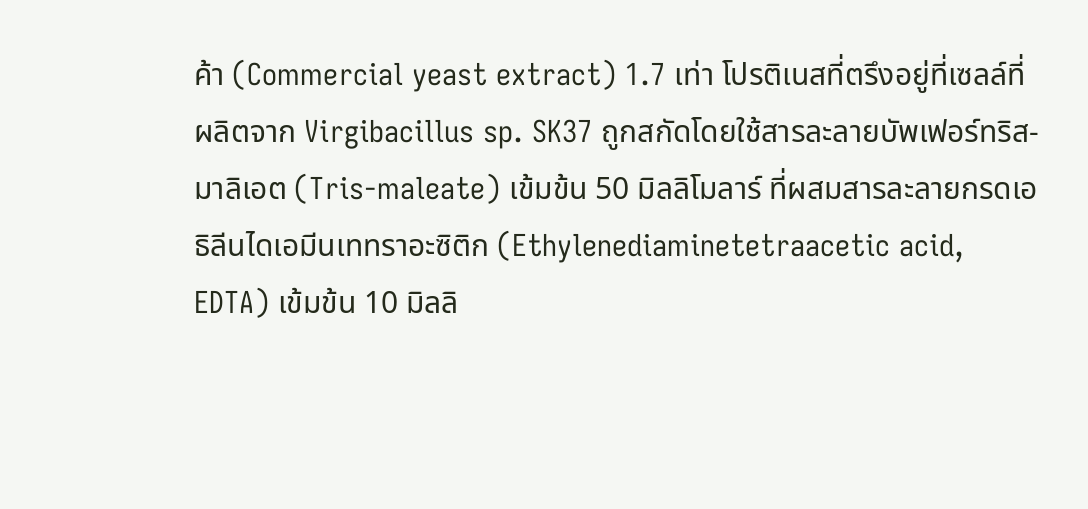ค้า (Commercial yeast extract) 1.7 เท่า โปรติเนสที่ตรึงอยู่ที่เซลล์ที่ผลิตจาก Virgibacillus sp. SK37 ถูกสกัดโดยใช้สารละลายบัพเฟอร์ทริส-มาลิเอต (Tris-maleate) เข้มข้น 50 มิลลิโมลาร์ ที่ผสมสารละลายกรดเอธิลีนไดเอมีนเททราอะซิติก (Ethylenediaminetetraacetic acid, EDTA) เข้มข้น 10 มิลลิ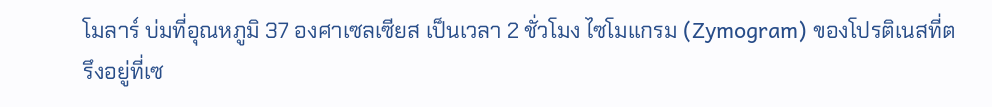โมลาร์ บ่มที่อุณหภูมิ 37 องศาเซลเซียส เป็นเวลา 2 ชั่วโมง ไซโมแกรม (Zymogram) ของโปรติเนสที่ตรึงอยู่ที่เซ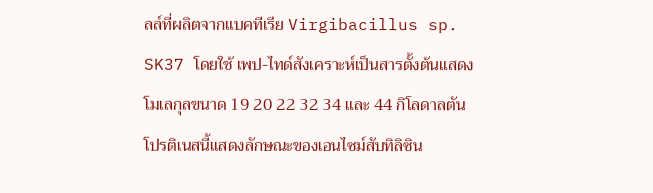ลล์ที่ผลิตจากแบคทีเรีย Virgibacillus sp. SK37 โดยใช้ เพป-ไทด์สังเคราะห์เป็นสารตั้งต้นแสดงโมเลกุลขนาด 19 20 22 32 34 และ 44 กิโลดาลตัน โปรติเนสนี้แสดงลักษณะของเอนไซม์สับทิลิซิน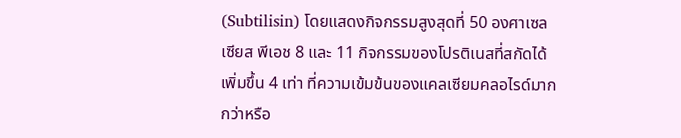(Subtilisin) โดยแสดงกิจกรรมสูงสุดที่ 50 องศาเซลเซียส พีเอช 8 และ 11 กิจกรรมของโปรติเนสที่สกัดได้เพิ่มขึ้น 4 เท่า ที่ความเข้มข้นของแคลเซียมคลอไรด์มากกว่าหรือ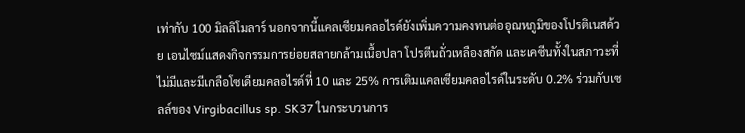เท่ากับ 100 มิลลิโมลาร์ นอกจากนี้แคลเซียมคลอไรด์ยังเพิ่มความคงทนต่ออุณหภูมิของโปรติเนสด้วย เอนไซม์แสดงกิจกรรมการย่อยสลายกล้ามเนื้อปลา โปรตีนถั่วเหลืองสกัด และเคซีนทั้งในสภาวะที่ไม่มีและมีเกลือโซเดียมคลอไรด์ที่ 10 และ 25% การเติมแคลเซียมคลอไรด์ในระดับ 0.2% ร่วมกับเซลล์ของ Virgibacillus sp. SK37 ในกระบวนการ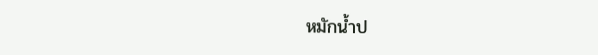หมักน้ำป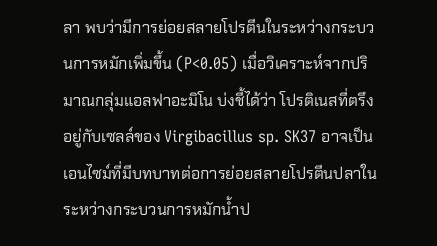ลา พบว่ามีการย่อยสลายโปรตีนในระหว่างกระบวนการหมักเพิ่มขึ้น (P<0.05) เมื่อวิเคราะห์จากปริมาณกลุ่มแอลฟาอะมิโน บ่งชี้ได้ว่า โปรติเนสที่ตรึงอยู่กับเซลล์ของ Virgibacillus sp. SK37 อาจเป็นเอนไซม์ที่มีบทบาทต่อการย่อยสลายโปรตีนปลาในระหว่างกระบวนการหมักน้ำป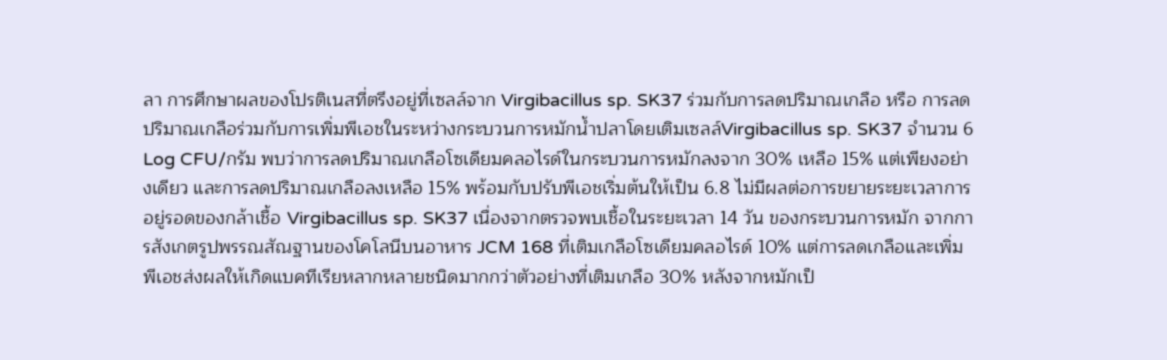ลา การศึกษาผลของโปรติเนสที่ตรึงอยู่ที่เซลล์จาก Virgibacillus sp. SK37 ร่วมกับการลดปริมาณเกลือ หรือ การลดปริมาณเกลือร่วมกับการเพิ่มพีเอชในระหว่างกระบวนการหมักน้ำปลาโดยเติมเซลล์Virgibacillus sp. SK37 จำนวน 6 Log CFU/กรัม พบว่าการลดปริมาณเกลือโซเดียมคลอไรด์ในกระบวนการหมักลงจาก 30% เหลือ 15% แต่เพียงอย่างเดียว และการลดปริมาณเกลือลงเหลือ 15% พร้อมกับปรับพีเอชเริ่มต้นให้เป็น 6.8 ไม่มีผลต่อการขยายระยะเวลาการอยู่รอดของกล้าเชื้อ Virgibacillus sp. SK37 เนื่องจากตรวจพบเชื้อในระยะเวลา 14 วัน ของกระบวนการหมัก จากการสังเกตรูปพรรณสัณฐานของโคโลนีบนอาหาร JCM 168 ที่เติมเกลือโซเดียมคลอไรด์ 10% แต่การลดเกลือและเพิ่มพีเอชส่งผลให้เกิดแบคทีเรียหลากหลายชนิดมากกว่าตัวอย่างที่เติมเกลือ 30% หลังจากหมักเป็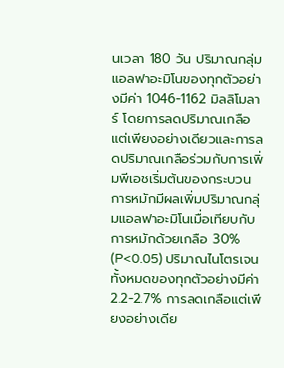นเวลา 180 วัน ปริมาณกลุ่มแอลฟาอะมิโนของทุกตัวอย่างมีค่า 1046-1162 มิลลิโมลาร์ โดยการลดปริมาณเกลือแต่เพียงอย่างเดียวและการลดปริมาณเกลือร่วมกับการเพิ่มพีเอชเริ่มต้นของกระบวนการหมักมีผลเพิ่มปริมาณกลุ่มแอลฟาอะมิโนเมื่อเทียบกับการหมักด้วยเกลือ 30% (P<0.05) ปริมาณไนโตรเจนทั้งหมดของทุกตัวอย่างมีค่า 2.2-2.7% การลดเกลือแต่เพียงอย่างเดีย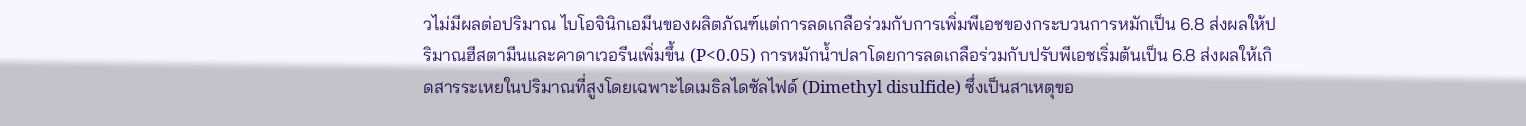วไม่มีผลต่อปริมาณ ไบโอจินิกเอมีนของผลิตภัณฑ์แต่การลดเกลือร่วมกับการเพิ่มพีเอชของกระบวนการหมักเป็น 6.8 ส่งผลให้ปริมาณฮีสตามีนและคาดาเวอรีนเพิ่มขึ้น (P<0.05) การหมักน้ำปลาโดยการลดเกลือร่วมกับปรับพีเอชเริ่มต้นเป็น 6.8 ส่งผลให้เกิดสารระเหยในปริมาณที่สูงโดยเฉพาะไดเมธิลไดซัลไฟด์ (Dimethyl disulfide) ซึ่งเป็นสาเหตุขอ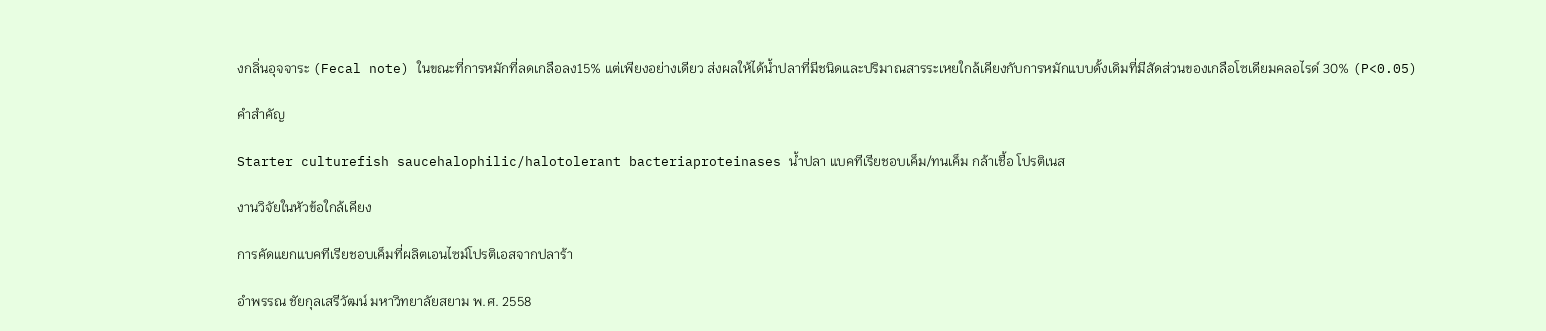งกลิ่นอุจจาระ (Fecal note) ในขณะที่การหมักที่ลดเกลือลง15% แต่เพียงอย่างเดียว ส่งผลให้ได้น้ำปลาที่มีชนิดและปริมาณสารระเหยใกล้เคียงกับการหมักแบบดั้งเดิมที่มีสัดส่วนของเกลือโซเดียมคลอไรด์ 30% (P<0.05)

คำสำคัญ

Starter culturefish saucehalophilic/halotolerant bacteriaproteinases น้ำปลา แบคทีเรียชอบเค็ม/ทนเค็ม กล้าเชื้อ โปรติเนส

งานวิจัยในหัวข้อใกล้เคียง

การคัดแยกแบคทีเรียชอบเค็มที่ผลิตเอนไซม์โปรติเอสจากปลาร้า

อำพรรณ ชัยกุลเสรีวัฒน์ มหาวิทยาลัยสยาม พ.ศ. 2558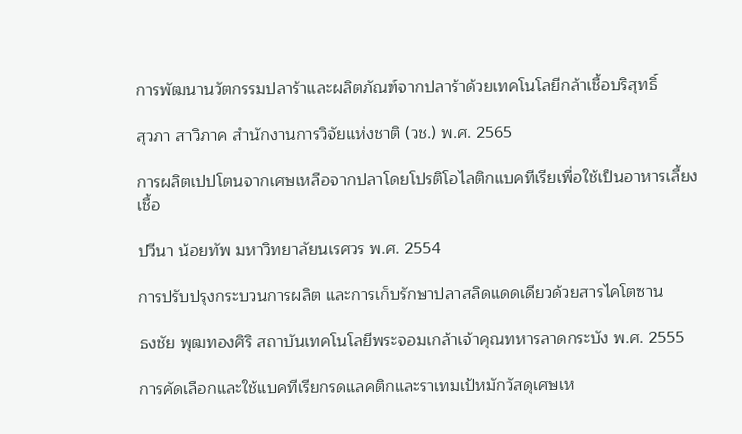การพัฒนานวัตกรรมปลาร้าและผลิตภัณฑ์จากปลาร้าด้วยเทคโนโลยีกล้าเชื้อบริสุทธิ์

สุวภา สาวิภาค สำนักงานการวิจัยแห่งชาติ (วช.) พ.ศ. 2565

การผลิตเปปโตนจากเศษเหลือจากปลาโดยโปรติโอไลติกแบคทีเรียเพื่อใช้เป็นอาหารเลี้ยงเชื้อ

ปวีนา น้อยทัพ มหาวิทยาลัยนเรศวร พ.ศ. 2554

การปรับปรุงกระบวนการผลิต และการเก็บรักษาปลาสลิดแดดเดียวด้วยสารไคโตซาน

ธงชัย พุฒทองศิริ สถาบันเทคโนโลยีพระจอมเกล้าเจ้าคุณทหารลาดกระบัง พ.ศ. 2555

การคัดเลือกและใช้แบคทีเรียกรดแลคติกและราเทมเป้หมักวัสดุเศษเห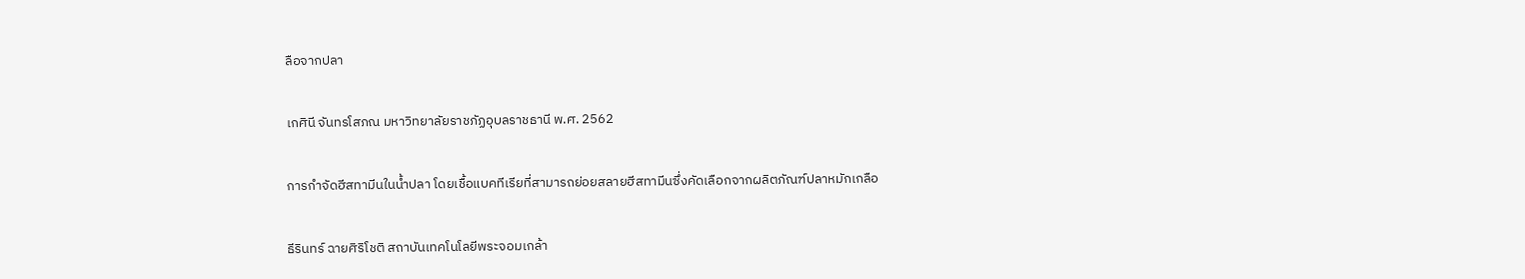ลือจากปลา

เกศินี จันทรโสภณ มหาวิทยาลัยราชภัฏอุบลราชธานี พ.ศ. 2562

การกำจัดฮีสทามีนในน้ำปลา โดยเชื้อแบคทีเรียที่สามารถย่อยสลายฮีสทามีนซึ่งคัดเลือกจากผลิตภัณฑ์ปลาหมักเกลือ

ธีรินทร์ ฉายศิริโชติ สถาบันเทคโนโลยีพระจอมเกล้า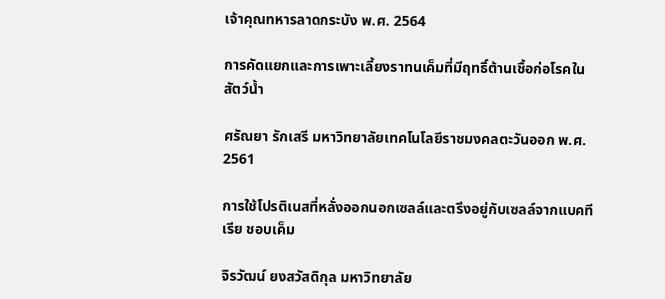เจ้าคุณทหารลาดกระบัง พ.ศ. 2564

การคัดแยกและการเพาะเลี้ยงราทนเค็มที่มีฤทธิ์ต้านเชื้อก่อโรคในสัตว์น้ำ

ศรัณยา รักเสรี มหาวิทยาลัยเทคโนโลยีราชมงคลตะวันออก พ.ศ. 2561

การใช้โปรติเนสที่หลั่งออกนอกเซลล์และตรึงอยู่กับเซลล์จากแบคทีเรีย ชอบเค็ม

จิรวัฒน์ ยงสวัสดิกุล มหาวิทยาลัย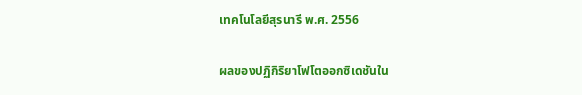เทคโนโลยีสุรนารี พ.ศ. 2556

ผลของปฏิกิริยาโฟโตออกซิเดชันใน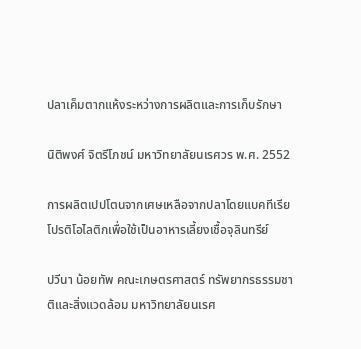ปลาเค็มตากแห้งระหว่างการผลิตและการเก็บรักษา

นิติพงศ์ จิตรีโภชน์ มหาวิทยาลัยนเรศวร พ.ศ. 2552

การผลิตเปปโตนจากเศษเหลือจากปลาโดยแบคทีเรียโปรติโอไลติกเพื่อใช้เป็นอาหารเลี้ยงเชื้อจุลินทรีย์

ปวีนา น้อยทัพ คณะเกษตรศาสตร์ ทรัพยากรธรรมชาติและสิ่งแวดล้อม มหาวิทยาลัยนเรศ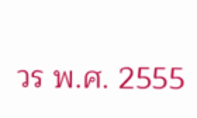วร พ.ศ. 2555